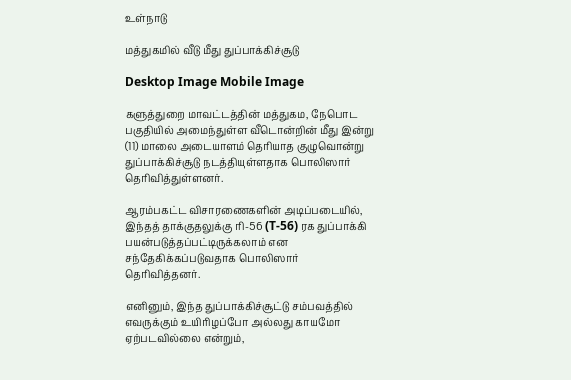உள்நாடு

மத்துகமில் வீடு மீது துப்பாக்கிச்சூடு

Desktop Image Mobile Image

களுத்துறை மாவட்டத்தின் மத்துகம, நேபொட பகுதியில் அமைந்துள்ள வீடொன்றின் மீது இன்று (11) மாலை அடையாளம் தெரியாத குழுவொன்று துப்பாக்கிச்சூடு நடத்தியுள்ளதாக பொலிஸார் தெரிவித்துள்ளனர்.

ஆரம்பகட்ட விசாரணைகளின் அடிப்படையில், இந்தத் தாக்குதலுக்கு ரி-56 (T-56) ரக துப்பாக்கி பயன்படுத்தப்பட்டிருக்கலாம் என சந்தேகிக்கப்படுவதாக பொலிஸார் தெரிவித்தனர்.

எனினும், இந்த துப்பாக்கிச்சூட்டு சம்பவத்தில் எவருக்கும் உயிரிழப்போ அல்லது காயமோ ஏற்படவில்லை என்றும்,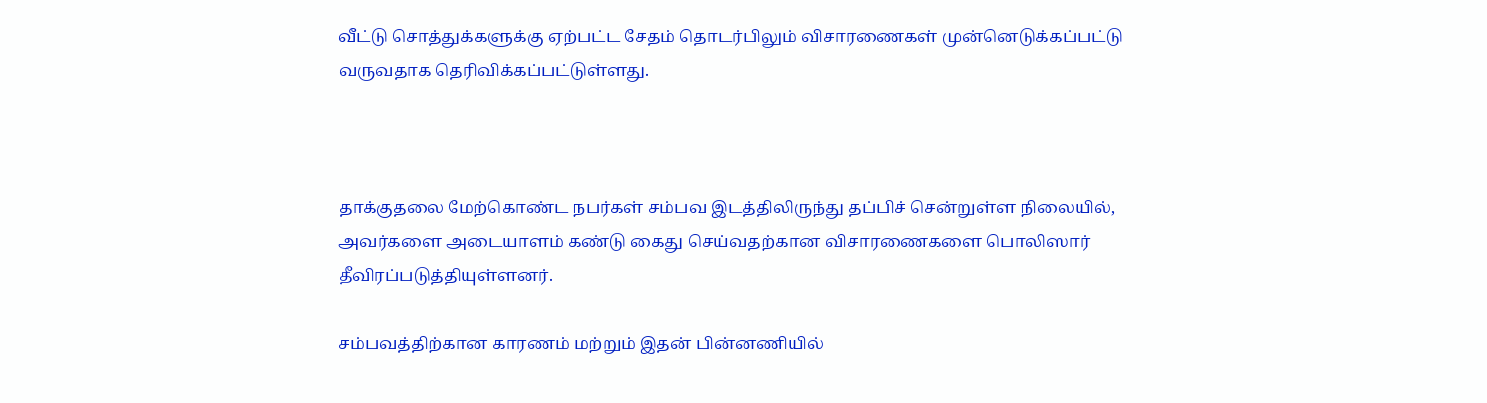வீட்டு சொத்துக்களுக்கு ஏற்பட்ட சேதம் தொடர்பிலும் விசாரணைகள் முன்னெடுக்கப்பட்டு வருவதாக தெரிவிக்கப்பட்டுள்ளது.



தாக்குதலை மேற்கொண்ட நபர்கள் சம்பவ இடத்திலிருந்து தப்பிச் சென்றுள்ள நிலையில், அவர்களை அடையாளம் கண்டு கைது செய்வதற்கான விசாரணைகளை பொலிஸார் தீவிரப்படுத்தியுள்ளனர்.

சம்பவத்திற்கான காரணம் மற்றும் இதன் பின்னணியில்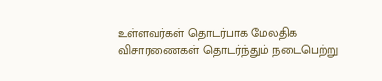உள்ளவர்கள் தொடர்பாக மேலதிக விசாரணைகள் தொடர்ந்தும் நடைபெற்று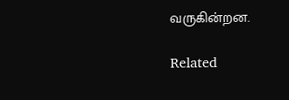வருகின்றன.

Related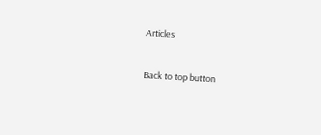Articles

Back to top button